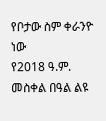የቦታው ስም ቀራንዮ ነው
የ2018 ዓ.ም. መስቀል በዓል ልዩ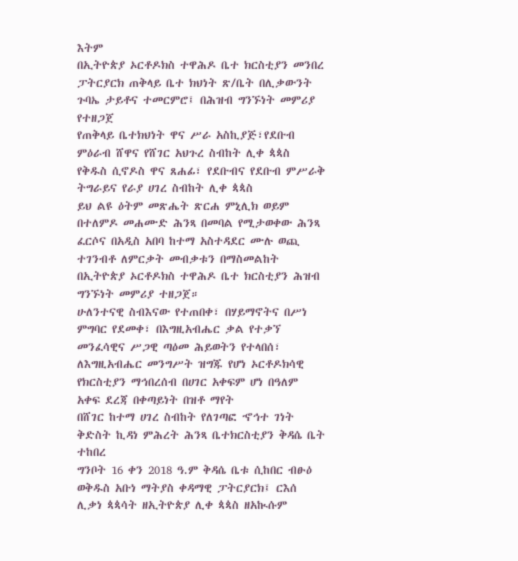እትም
በኢትዮጵያ ኦርቶዶክስ ተዋሕዶ ቤተ ክርስቲያን መንበረ ፓትርያርክ ጠቅላይ ቤተ ክህነት ጽ/ቤት በሊቃውንት ጉባኤ ታይቶና ተመርምሮ፤ በሕዝብ ግንኙነት መምሪያ የተዘጋጀ
የጠቅላይ ቤተክህነት ዋና ሥራ አስኪያጅ፣የደቡብ ምዕራብ ሸዋና የሸገር አህጉረ ስብከት ሊቀ ጳጳስ
የቅዱስ ሲኖዶስ ዋና ጸሐፊ፣ የደቡብና የደቡብ ምሥራቅ ትግራይና የራያ ሀገረ ስብከት ሊቀ ጳጳስ
ይህ ልዩ ዕትም መጽሔት ጽርሐ ምኒሊክ ወይም በተለምዶ መሐሙድ ሕንጻ በመባል የሚታወቀው ሕንጻ ፈርሶና በአዲስ አበባ ከተማ አስተዳደር ሙሉ ወጪ ተገንብቶ ለምርቃት መብቃቱን በማስመልከት በኢትዮጵያ ኦርቶዶክስ ተዋሕዶ ቤተ ክርስቲያን ሕዝብ ግንኙነት መምሪያ ተዘጋጀ።
ሁለንተናዊ ስብእናው የተጠበቀ፣ በሃይማኖትና በሥነ ምግባር የደመቀ፣ በእግዚአብሔር ቃል የተቃኘ መንፈሳዊና ሥጋዊ ጣዕመ ሕይወትን የተላበሰ፣ ለእግዚአብሔር መንግሥት ዝግጁ የሆነ ኦርቶዶክሳዊ የክርስቲያን ማኅበረሰብ በሀገር አቀፍም ሆነ በዓለም አቀፍ ደረጃ በቀጣይነት በዝቶ ማየት
በሸገር ከተማ ሀገረ ስብከት የለገጣፎ ኆኅተ ገነት ቅድስት ኪዳነ ምሕረት ሕንጻ ቤተክርስቲያን ቅዳሴ ቤት ተከበረ
ግንቦት 16 ቀን 2018 ዓ.ም ቅዳሴ ቤቱ ሲከበር ብፁዕ ወቅዱስ አቡነ ማትያስ ቀዳማዊ ፓትርያርክ፤ ርእሰ ሊቃነ ጳጳሳት ዘኢትዮጵያ ሊቀ ጳጳስ ዘአኲሱም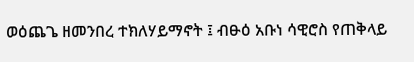ወዕጨጌ ዘመንበረ ተክለሃይማኖት ፤ ብፁዕ አቡነ ሳዊሮስ የጠቅላይ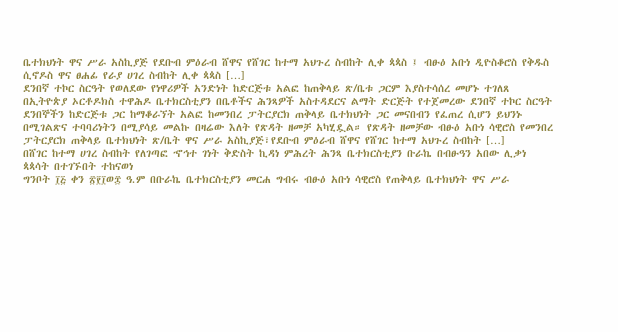ቤተክህነት ዋና ሥራ አስኪያጅ የደቡብ ምዕራብ ሸዋና የሸገር ከተማ አህጉረ ስብከት ሊቀ ጳጳስ ፤ ብፁዕ አቡነ ዲዮስቆሮስ የቅዱስ ሲኖዶስ ዋና ፀሐፊ የራያ ሀገረ ስብከት ሊቀ ጳጳስ […]
ደንበኛ ተኮር ስርዓት የወለደው የነዋሪዎች አንድነት ከድርጅቱ አልፎ ከጠቅላይ ጽ/ቤቱ ጋርም እያስተሳሰረ መሆኑ ተገለጸ
በኢትዮጵያ ኦርቶዶክስ ተዋሕዶ ቤተክርስቲያን በቤቶችና ሕንጻዎች አስተዳደርና ልማት ድርጅት የተጀመረው ደንበኛ ተኮር ስርዓት ደንበኞችን ከድርጅቱ ጋር ከማቆራኘት አልፎ ከመንበረ ፓትርያርክ ጠቅላይ ቤተክህነት ጋር መናበብን የፈጠረ ሲሆን ይህንኑ በሚገልጽና ተባባሪነትን በሚያሳይ መልኩ በዛሬው እለት የጽዳት ዘመቻ አካሂዷል። የጽዳት ዘመቻው ብፁዕ አቡነ ሳዊሮስ የመንበረ ፓትርያርክ ጠቅላይ ቤተክህነት ጽ/ቤት ዋና ሥራ አስኪያጅ፣የደቡብ ምዕራብ ሸዋና የሸገር ከተማ አህጉረ ስብከት […]
በሸገር ከተማ ሀገረ ስብከት የለገጣፎ ኆኅተ ገነት ቅድስት ኪዳነ ምሕረት ሕንጻ ቤተክርስቲያን ቡራኬ በብፁዓን አበው ሊቃነ ጳጳሳት በተገኙበት ተከናወነ
ግንቦት ፲፭ ቀን ፳፻፲ወ፰ ዓ.ም በቡራኬ ቤተክርስቲያን መርሐ ግብሩ ብፁዕ አቡነ ሳዊሮስ የጠቅላይ ቤተክህነት ዋና ሥራ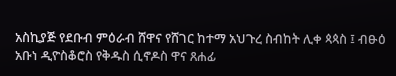አስኪያጅ የደቡብ ምዕራብ ሸዋና የሸገር ከተማ አህጉረ ስብከት ሊቀ ጳጳስ ፤ ብፁዕ አቡነ ዲዮስቆሮስ የቅዱስ ሲኖዶስ ዋና ጸሐፊ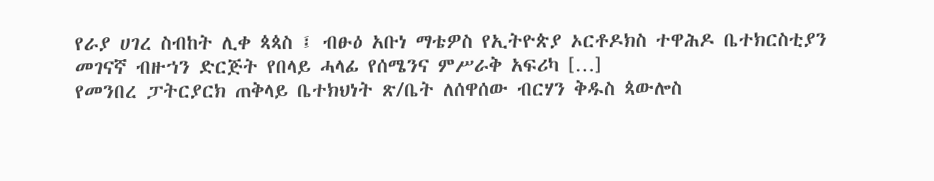የራያ ሀገረ ስብከት ሊቀ ጳጳስ ፤ ብፁዕ አቡነ ማቴዎስ የኢትዮጵያ ኦርቶዶክስ ተዋሕዶ ቤተክርስቲያን መገናኛ ብዙኀን ድርጅት የበላይ ሓላፊ የሰሜንና ምሥራቅ አፍሪካ […]
የመንበረ ፓትርያርክ ጠቅላይ ቤተክህነት ጽ/ቤት ለሰዋሰው ብርሃን ቅዱስ ጳውሎስ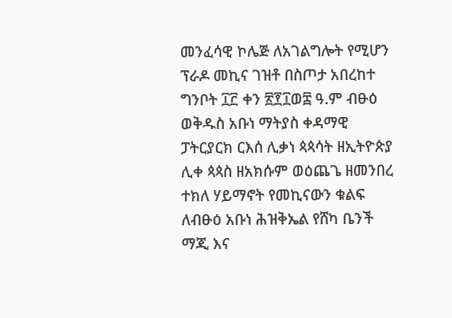መንፈሳዊ ኮሌጅ ለአገልግሎት የሚሆን ፕራዶ መኪና ገዝቶ በስጦታ አበረከተ
ግንቦት ፲፫ ቀን ፳፻፲ወ፰ ዓ.ም ብፁዕ ወቅዱስ አቡነ ማትያስ ቀዳማዊ ፓትርያርክ ርእሰ ሊቃነ ጳጳሳት ዘኢትዮጵያ ሊቀ ጳጳስ ዘአክሱም ወዕጨጌ ዘመንበረ ተክለ ሃይማኖት የመኪናውን ቁልፍ ለብፁዕ አቡነ ሕዝቅኤል የሸካ ቤንች ማጂ እና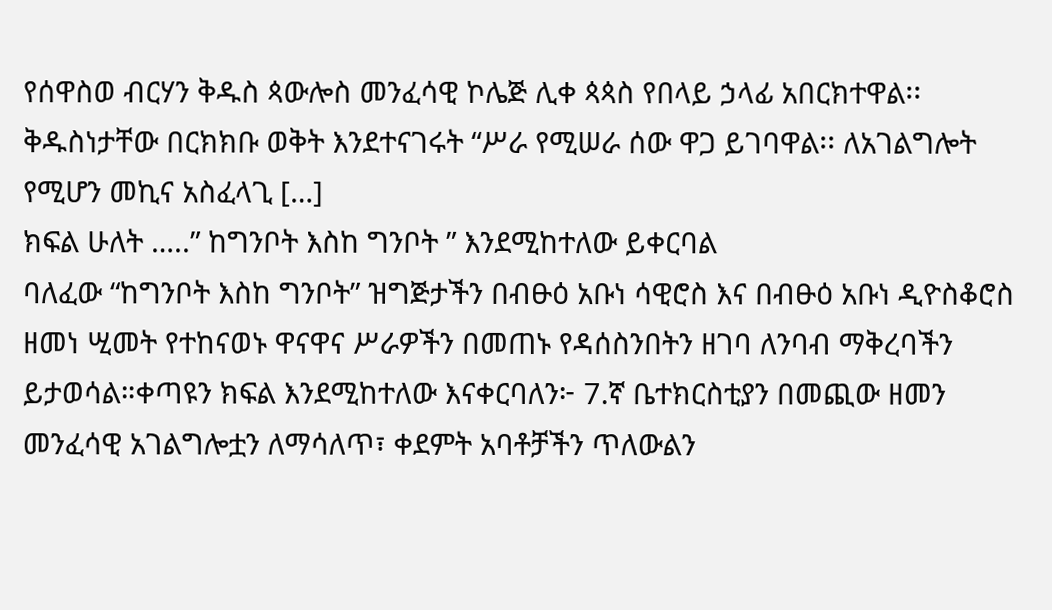የሰዋስወ ብርሃን ቅዱስ ጳውሎስ መንፈሳዊ ኮሌጅ ሊቀ ጳጳስ የበላይ ኃላፊ አበርክተዋል፡፡ ቅዱስነታቸው በርክክቡ ወቅት እንደተናገሩት “ሥራ የሚሠራ ሰው ዋጋ ይገባዋል፡፡ ለአገልግሎት የሚሆን መኪና አስፈላጊ […]
ክፍል ሁለት …..” ከግንቦት እስከ ግንቦት ” እንደሚከተለው ይቀርባል
ባለፈው “ከግንቦት እስከ ግንቦት” ዝግጅታችን በብፁዕ አቡነ ሳዊሮስ እና በብፁዕ አቡነ ዲዮስቆሮስ ዘመነ ሢመት የተከናወኑ ዋናዋና ሥራዎችን በመጠኑ የዳሰስንበትን ዘገባ ለንባብ ማቅረባችን ይታወሳል።ቀጣዩን ክፍል እንደሚከተለው እናቀርባለን፦ 7.ኛ ቤተክርስቲያን በመጪው ዘመን መንፈሳዊ አገልግሎቷን ለማሳለጥ፣ ቀደምት አባቶቻችን ጥለውልን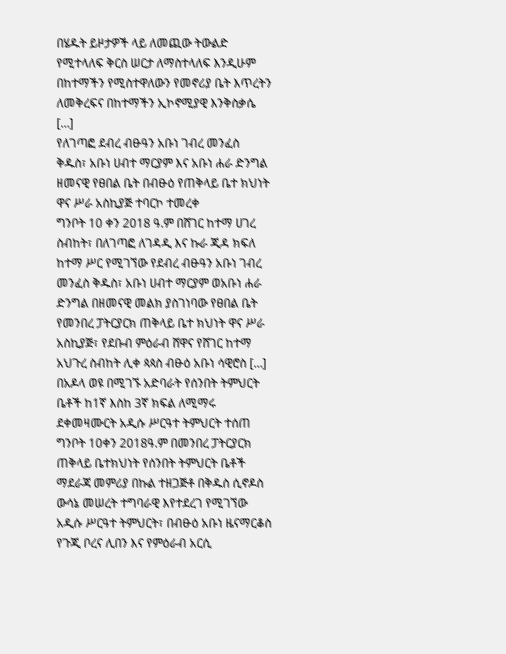በሄዱት ይዞታዎች ላይ ለመጪው ትውልድ የሚተላለፍ ቅርስ ሠርታ ለማስተላለፍ እንዲሁም በከተማችን የሚስተዋለውን የመኖሪያ ቤት እጥረትን ለመቅረፍና በከተማችን ኢኮኖሚያዊ እንቅስቃሴ […]
የለገጣፎ ደብረ ብፁዓን አቡነ ገብረ መንፈስ ቅዱስ፣ አቡነ ሀብተ ማርያም እና አቡነ ሐራ ድንግል ዘመናዊ የፀበል ቤት በብፁዕ የጠቅላይ ቤተ ክህነት ዋና ሥራ አስኪያጅ ተባርኮ ተመረቀ
ግንቦት 10 ቀን 2018 ዓ.ም በሸገር ከተማ ሀገረ ስብከት፣ በለገጣፎ ለገዳዲ እና ኩራ ጂዳ ክፍለ ከተማ ሥር የሚገኘው የደብረ ብፁዓን አቡነ ገብረ መንፈስ ቅዱስ፣ አቡነ ሀብተ ማርያም ወአቡነ ሐራ ድንግል በዘመናዊ መልክ ያስገነባው የፀበል ቤት የመንበረ ፓትርያርክ ጠቅላይ ቤተ ክህነት ዋና ሥራ አስኪያጅ፣ የደቡብ ምዕራብ ሸዋና የሸገር ከተማ አህጉረ ስብከት ሊቀ ጳጳስ ብፁዕ አቡነ ሳዊሮስ […]
በአዶላ ወዩ በሚገኙ አድባራት የሰንበት ትምህርት ቤቶች ከ1ኛ እስከ 3ኛ ክፍል ለሚማሩ ደቀመዛሙርት አዲሱ ሥርዓተ ትምህርት ተሰጠ
ግንቦት 10ቀን 2018ዓ.ም በመንበረ ፓትርያርክ ጠቅላይ ቤተክህነት የሰንበት ትምህርት ቤቶች ማደራጃ መምሪያ በኩል ተዘጋጅቶ በቅዱስ ሲኖዶስ ውሳኔ መሠረት ተግባራዊ እየተደረገ የሚገኘው አዲሱ ሥርዓተ ትምህርት፣ በብፁዕ አቡነ ዜናማርቆስ የጉጂ ቦረና ሊበን እና የምዕራብ አርሲ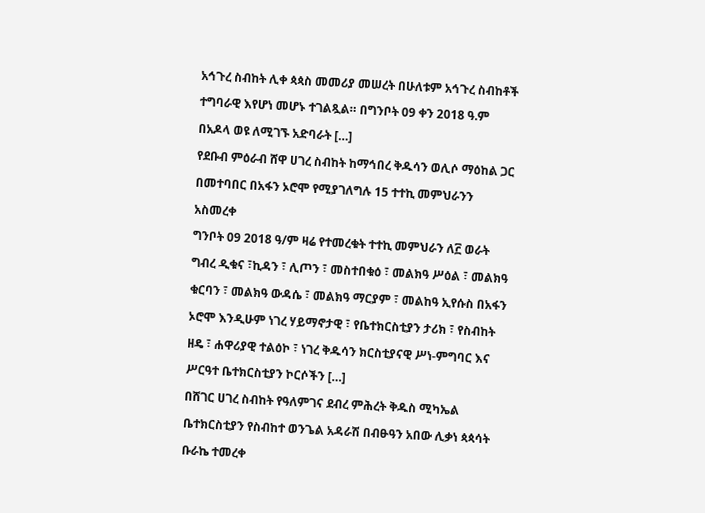አኅጉረ ስብከት ሊቀ ጳጳስ መመሪያ መሠረት በሁለቱም አኅጉረ ስብከቶች ተግባራዊ እየሆነ መሆኑ ተገልጿል። በግንቦት 09 ቀን 2018 ዓ.ም በአዶላ ወዩ ለሚገኙ አድባራት […]
የደቡብ ምዕራብ ሸዋ ሀገረ ስብከት ከማኅበረ ቅዱሳን ወሊሶ ማዕከል ጋር በመተባበር በአፋን ኦሮሞ የሚያገለግሉ 15 ተተኪ መምህራንን አስመረቀ
ግንቦት 09 2018 ዓ/ም ዛሬ የተመረቁት ተተኪ መምህራን ለ፫ ወራት ግብረ ዲቁና ፣ኪዳን ፣ ሊጦን ፣ መስተበቁዕ ፣ መልክዓ ሥዕል ፣ መልክዓ ቁርባን ፣ መልክዓ ውዳሴ ፣ መልክዓ ማርያም ፣ መልከዓ ኢየሱስ በአፋን ኦሮሞ እንዲሁም ነገረ ሃይማኖታዊ ፣ የቤተክርስቲያን ታሪክ ፣ የስብከት ዘዴ ፣ ሐዋሪያዊ ተልዕኮ ፣ ነገረ ቅዱሳን ክርስቲያናዊ ሥነ-ምግባር እና ሥርዓተ ቤተክርስቲያን ኮርሶችን […]
በሸገር ሀገረ ስብከት የዓለምገና ደብረ ምሕረት ቅዱስ ሚካኤል ቤተክርስቲያን የስብከተ ወንጌል አዳራሽ በብፁዓን አበው ሊቃነ ጳጳሳት ቡራኬ ተመረቀ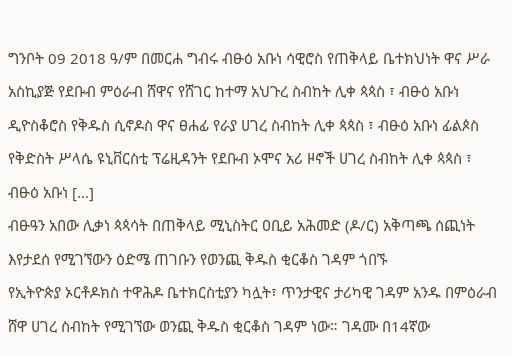ግንቦት 09 2018 ዓ/ም በመርሐ ግብሩ ብፁዕ አቡነ ሳዊሮስ የጠቅላይ ቤተክህነት ዋና ሥራ አስኪያጅ የደቡብ ምዕራብ ሸዋና የሸገር ከተማ አህጉረ ስብከት ሊቀ ጳጳስ ፣ ብፁዕ አቡነ ዲዮስቆሮስ የቅዱስ ሲኖዶስ ዋና ፀሐፊ የራያ ሀገረ ስብከት ሊቀ ጳጳስ ፣ ብፁዕ አቡነ ፊልጶስ የቅድስት ሥላሴ ዩኒቨርስቲ ፕሬዚዳንት የደቡብ ኦሞና አሪ ዞኖች ሀገረ ስብከት ሊቀ ጳጳስ ፣ ብፁዕ አቡነ […]
ብፁዓን አበው ሊቃነ ጳጳሳት በጠቅላይ ሚኒስትር ዐቢይ አሕመድ (ዶ/ር) አቅጣጫ ሰጪነት እየታደሰ የሚገኘውን ዕድሜ ጠገቡን የወንጪ ቅዱስ ቂርቆስ ገዳም ጎበኙ
የኢትዮጵያ ኦርቶዶክስ ተዋሕዶ ቤተክርስቲያን ካሏት፣ ጥንታዊና ታሪካዊ ገዳም አንዱ በምዕራብ ሸዋ ሀገረ ስብከት የሚገኘው ወንጪ ቅዱስ ቂርቆስ ገዳም ነው። ገዳሙ በ14ኛው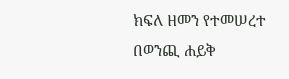ክፍለ ዘመን የተመሠረተ በወንጪ ሐይቅ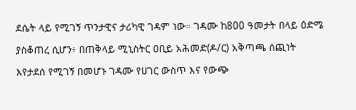ደሴት ላይ የሚገኝ ጥንታዊና ታሪካዊ ገዳም ነው። ገዳሙ ከ800 ዓመታት በላይ ዕድሜ ያስቆጠረ ሲሆን፥ በጠቅላይ ሚኒስትር ዐቢይ አሕመድ(ዶ/ር) አቅጣጫ ሰጪነት እየታደሰ የሚገኝ በመሆኑ ገዳሙ የሀገር ውስጥ እና የውጭ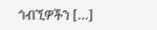ጎብኚዎችን […]